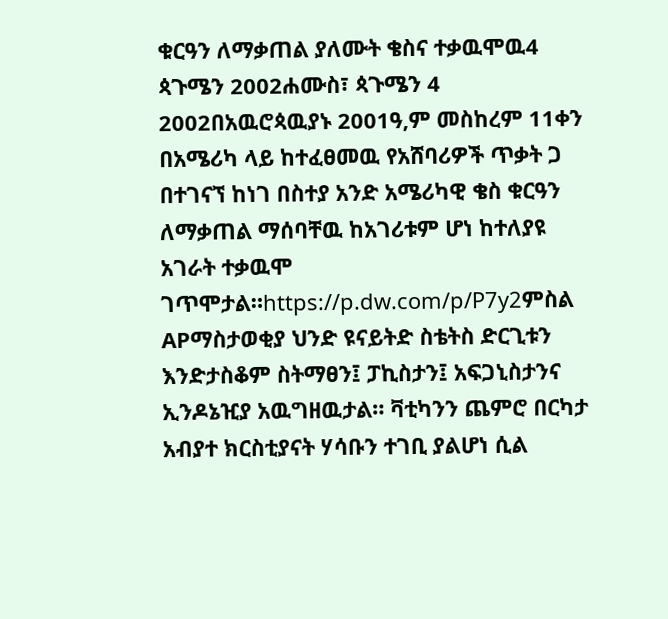ቁርዓን ለማቃጠል ያለሙት ቄስና ተቃዉሞዉ4 ጳጉሜን 2002ሐሙስ፣ ጳጉሜን 4 2002በአዉሮጳዉያኑ 2001ዓ,ም መስከረም 11ቀን በአሜሪካ ላይ ከተፈፀመዉ የአሸባሪዎች ጥቃት ጋ በተገናኘ ከነገ በስተያ አንድ አሜሪካዊ ቄስ ቁርዓን ለማቃጠል ማሰባቸዉ ከአገሪቱም ሆነ ከተለያዩ አገራት ተቃዉሞ ገጥሞታል።https://p.dw.com/p/P7y2ምስል APማስታወቂያ ህንድ ዩናይትድ ስቴትስ ድርጊቱን እንድታስቆም ስትማፀን፤ ፓኪስታን፤ አፍጋኒስታንና ኢንዶኔዢያ አዉግዘዉታል። ቫቲካንን ጨምሮ በርካታ አብያተ ክርስቲያናት ሃሳቡን ተገቢ ያልሆነ ሲል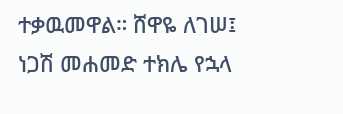ተቃዉመዋል። ሸዋዬ ለገሠ፤ ነጋሽ መሐመድ ተክሌ የኋላ